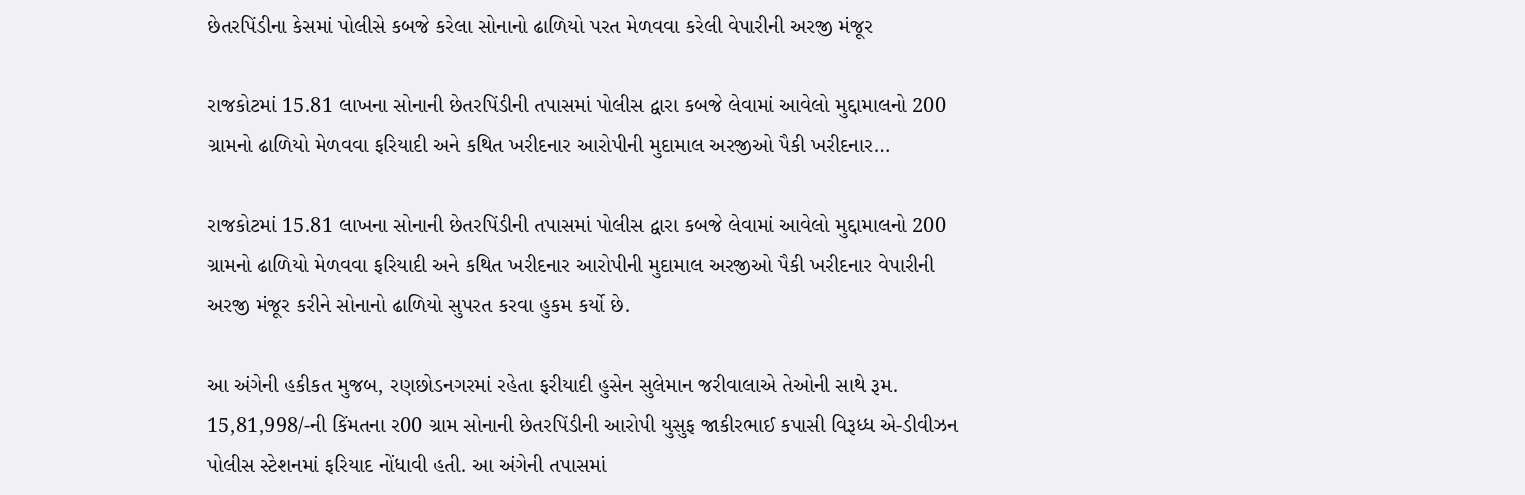છેતરપિંડીના કેસમાં પોલીસે કબજે કરેલા સોનાનો ઢાળિયો પરત મેળવવા કરેલી વેપારીની અરજી મંજૂર

રાજકોટમાં 15.81 લાખના સોનાની છેતરપિંડીની તપાસમાં પોલીસ દ્વારા કબજે લેવામાં આવેલો મુદ્દામાલનો 200 ગ્રામનો ઢાળિયો મેળવવા ફરિયાદી અને કથિત ખરીદનાર આરોપીની મુદામાલ અરજીઓ પૈકી ખરીદનાર…

રાજકોટમાં 15.81 લાખના સોનાની છેતરપિંડીની તપાસમાં પોલીસ દ્વારા કબજે લેવામાં આવેલો મુદ્દામાલનો 200 ગ્રામનો ઢાળિયો મેળવવા ફરિયાદી અને કથિત ખરીદનાર આરોપીની મુદામાલ અરજીઓ પૈકી ખરીદનાર વેપારીની અરજી મંજૂર કરીને સોનાનો ઢાળિયો સુપરત કરવા હુકમ કર્યો છે.

આ અંગેની હકીકત મુજબ, રણછોડનગરમાં રહેતા ફરીયાદી હુસેન સુલેમાન જરીવાલાએ તેઓની સાથે રૂમ. 15,81,998/-ની કિંમતના ર00 ગ્રામ સોનાની છેતરપિંડીની આરોપી યુસુફ જાકીરભાઈ કપાસી વિરૂધ્ધ એ-ડીવીઝન પોલીસ સ્ટેશનમાં ફરિયાદ નોંધાવી હતી. આ અંગેની તપાસમાં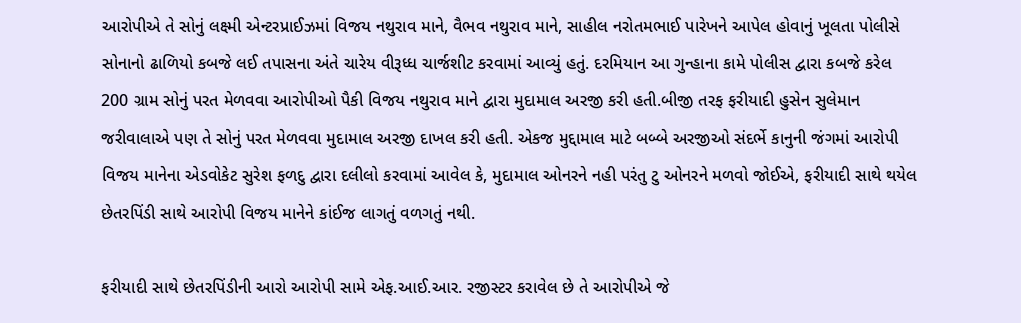આરોપીએ તે સોનું લક્ષ્મી એન્ટરપ્રાઈઝમાં વિજય નથુરાવ માને, વૈભવ નથુરાવ માને, સાહીલ નરોતમભાઈ પારેખને આપેલ હોવાનું ખૂલતા પોલીસે સોનાનો ઢાળિયો કબજે લઈ તપાસના અંતે ચારેય વીરૂધ્ધ ચાર્જશીટ કરવામાં આવ્યું હતું. દરમિયાન આ ગુન્હાના કામે પોલીસ દ્વારા કબજે કરેલ 200 ગ્રામ સોનું પરત મેળવવા આરોપીઓ પૈકી વિજય નથુરાવ માને દ્વારા મુદામાલ અરજી કરી હતી.બીજી તરફ ફરીયાદી હુસેન સુલેમાન જરીવાલાએ પણ તે સોનું પરત મેળવવા મુદામાલ અરજી દાખલ કરી હતી. એકજ મુદ્દામાલ માટે બબ્બે અરજીઓ સંદર્ભે કાનુની જંગમાં આરોપી વિજય માનેના એડવોકેટ સુરેશ ફળદુ દ્વારા દલીલો કરવામાં આવેલ કે, મુદામાલ ઓનરને નહી પરંતુ ટુ ઓનરને મળવો જોઈએ, ફરીયાદી સાથે થયેલ છેતરપિંડી સાથે આરોપી વિજય માનેને કાંઈજ લાગતું વળગતું નથી.

ફરીયાદી સાથે છેતરપિંડીની આરો આરોપી સામે એફ.આઈ.આર. રજીસ્ટર કરાવેલ છે તે આરોપીએ જે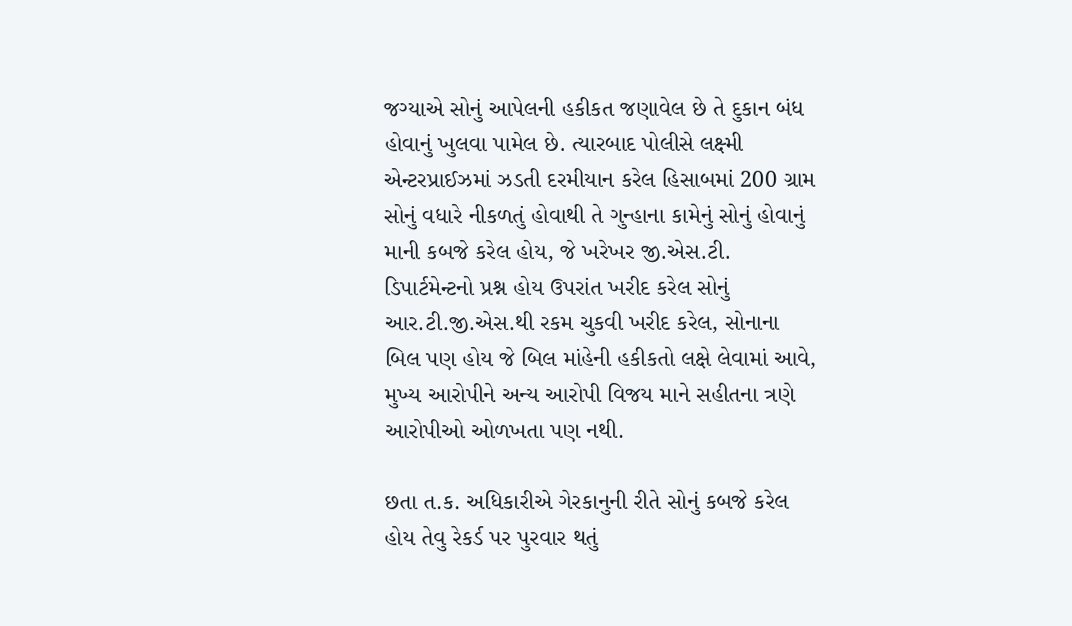જગ્યાએ સોનું આપેલની હકીકત જણાવેલ છે તે દુકાન બંધ હોવાનું ખુલવા પામેલ છે. ત્યારબાદ પોલીસે લક્ષ્મી એન્ટરપ્રાઈઝમાં ઝડતી દરમીયાન કરેલ હિસાબમાં 200 ગ્રામ સોનું વધારે નીકળતું હોવાથી તે ગુન્હાના કામેનું સોનું હોવાનું માની કબજે કરેલ હોય, જે ખરેખર જી.એસ.ટી. ડિપાર્ટમેન્ટનો પ્રશ્ન હોય ઉપરાંત ખરીદ કરેલ સોનું આર.ટી.જી.એસ.થી રકમ ચુકવી ખરીદ કરેલ, સોનાના બિલ પણ હોય જે બિલ માંહેની હકીકતો લક્ષે લેવામાં આવે, મુખ્ય આરોપીને અન્ય આરોપી વિજય માને સહીતના ત્રણે આરોપીઓ ઓળખતા પણ નથી.

છતા ત.ક. અધિકારીએ ગેરકાનુની રીતે સોનું કબજે કરેલ હોય તેવુ રેકર્ડ પર પુરવાર થતું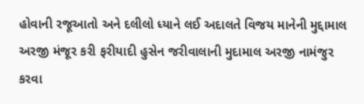હોવાની રજૂઆતો અને દલીલો ધ્યાને લઈ અદાલતે વિજય માનેની મુદ્દામાલ અરજી મંજૂર કરી ફરીયાદી હુસેન જરીવાલાની મુદામાલ અરજી નામંજુર કરવા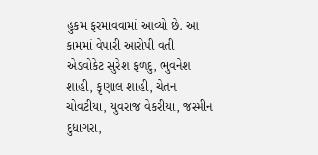હુકમ ફરમાવવામાં આવ્યો છે. આ કામમાં વેપારી આરોપી વતી એડવોકેટ સુરેશ ફળદુ, ભુવનેશ શાહી, કૃણાલ શાહી, ચેતન ચોવટીયા, યુવરાજ વેકરીયા, જસ્મીન દુધાગરા,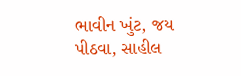ભાવીન ખુંટ, જય પીઠવા, સાહીલ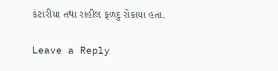કંટારીયા તથા રાહીલ ફળદુ રોકાયા હતા.

Leave a Reply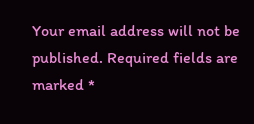Your email address will not be published. Required fields are marked *